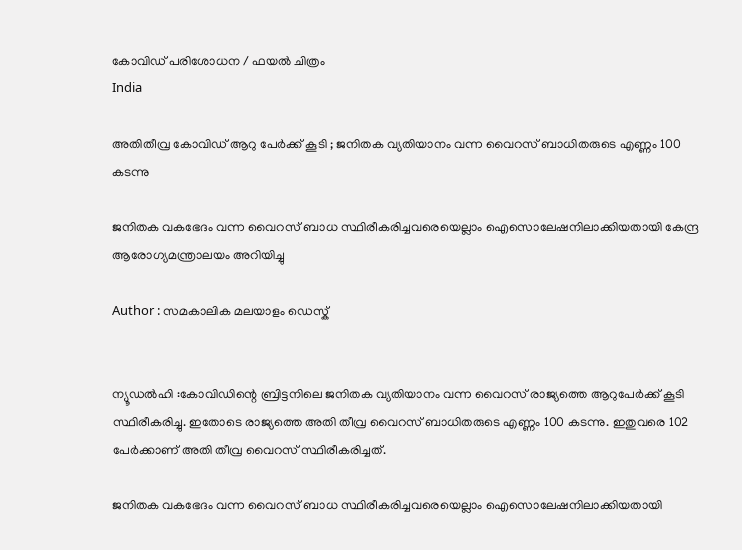കോവിഡ് പരിശോധന / ഫയല്‍ ചിത്രം
India

അതിതീവ്ര കോവിഡ് ആറു പേര്‍ക്ക് കൂടി ; ജനിതക വ്യതിയാനം വന്ന വൈറസ് ബാധിതരുടെ എണ്ണം 100 കടന്നു

ജനിതക വകഭേദം വന്ന വൈറസ് ബാധ സ്ഥിരീകരിച്ചവരെയെല്ലാം ഐസൊലേഷനിലാക്കിയതായി കേന്ദ്ര ആരോഗ്യമന്ത്രാലയം അറിയിച്ചു

Author : സമകാലിക മലയാളം ഡെസ്ക്


ന്യൂഡല്‍ഹി :കോവിഡിന്റെ ബ്രിട്ടനിലെ ജനിതക വ്യതിയാനം വന്ന വൈറസ് രാജ്യത്തെ ആറുപേര്‍ക്ക് കൂടി സ്ഥിരീകരിച്ചു. ഇതോടെ രാജ്യത്തെ അതി തീവ്ര വൈറസ് ബാധിതരുടെ എണ്ണം 100 കടന്നു. ഇതുവരെ 102 പേര്‍ക്കാണ് അതി തീവ്ര വൈറസ് സ്ഥിരീകരിച്ചത്.

ജനിതക വകഭേദം വന്ന വൈറസ് ബാധ സ്ഥിരീകരിച്ചവരെയെല്ലാം ഐസൊലേഷനിലാക്കിയതായി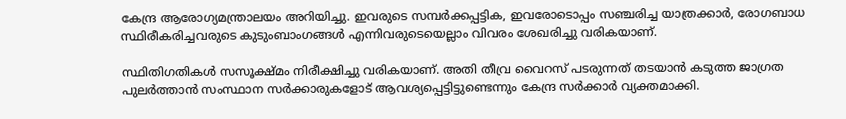കേന്ദ്ര ആരോഗ്യമന്ത്രാലയം അറിയിച്ചു. ഇവരുടെ സമ്പര്‍ക്കപ്പട്ടിക, ഇവരോടൊപ്പം സഞ്ചരിച്ച യാത്രക്കാര്‍, രോഗബാധ സ്ഥിരീകരിച്ചവരുടെ കുടുംബാംഗങ്ങള്‍ എന്നിവരുടെയെല്ലാം വിവരം ശേഖരിച്ചു വരികയാണ്.

സ്ഥിതിഗതികള്‍ സസൂക്ഷ്മം നിരീക്ഷിച്ചു വരികയാണ്. അതി തീവ്ര വൈറസ് പടരുന്നത് തടയാന്‍ കടുത്ത ജാഗ്രത പുലര്‍ത്താന്‍ സംസ്ഥാന സര്‍ക്കാരുകളോട് ആവശ്യപ്പെട്ടിട്ടുണ്ടെന്നും കേന്ദ്ര സര്‍ക്കാര്‍ വ്യക്തമാക്കി.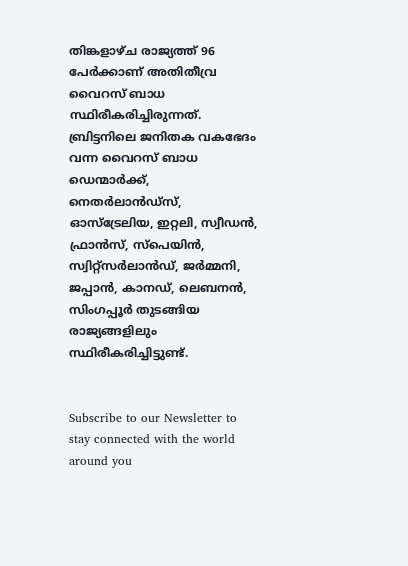തിങ്കളാഴ്ച രാജ്യത്ത് 96 പേര്‍ക്കാണ് അതിതീവ്ര വൈറസ് ബാധ സ്ഥിരീകരിച്ചിരുന്നത്. ബ്രിട്ടനിലെ ജനിതക വകഭേദം വന്ന വൈറസ് ബാധ ഡെന്മാര്‍ക്ക്, നെതര്‍ലാന്‍ഡ്‌സ്, ഓസ്‌ട്രേലിയ, ഇറ്റലി, സ്വീഡന്‍, ഫ്രാന്‍സ്, സ്‌പെയിന്‍, സ്വിറ്റ്‌സര്‍ലാന്‍ഡ്, ജര്‍മ്മനി, ജപ്പാന്‍, കാനഡ്, ലെബനന്‍, സിംഗപ്പൂര്‍ തുടങ്ങിയ രാജ്യങ്ങളിലും സ്ഥിരീകരിച്ചിട്ടുണ്ട്.


Subscribe to our Newsletter to stay connected with the world around you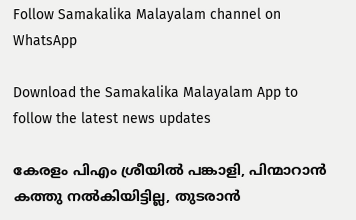Follow Samakalika Malayalam channel on WhatsApp

Download the Samakalika Malayalam App to follow the latest news updates

കേരളം പിഎം ശ്രീയില്‍ പങ്കാളി, പിന്മാറാന്‍ കത്തു നല്‍കിയിട്ടില്ല, തുടരാന്‍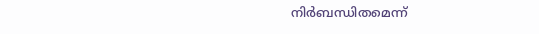നിര്‍ബന്ധിതമെന്ന്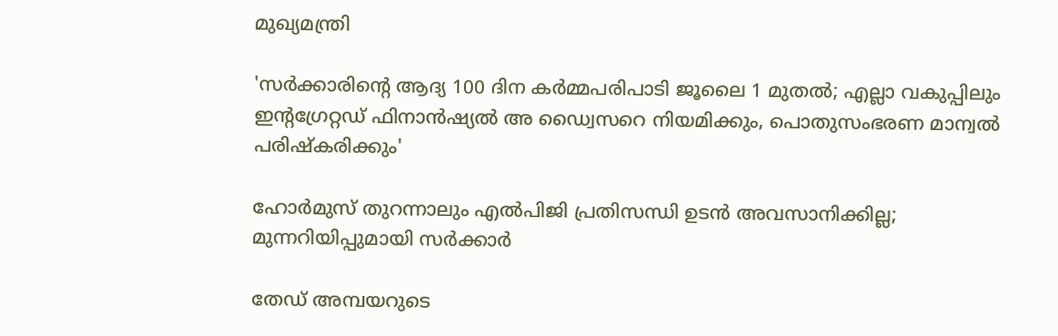മുഖ്യമന്ത്രി

'സര്‍ക്കാരിന്റെ ആദ്യ 100 ദിന കര്‍മ്മപരിപാടി ജൂലൈ 1 മുതല്‍; എല്ലാ വകുപ്പിലും ഇന്റഗ്രേറ്റഡ് ഫിനാന്‍ഷ്യല്‍ അ ഡ്വൈസറെ നിയമിക്കും, പൊതുസംഭരണ മാന്വല്‍ പരിഷ്‌കരിക്കും'

ഹോര്‍മുസ് തുറന്നാലും എല്‍പിജി പ്രതിസന്ധി ഉടന്‍ അവസാനിക്കില്ല; മുന്നറിയിപ്പുമായി സര്‍ക്കാര്‍

തേഡ് അമ്പയറുടെ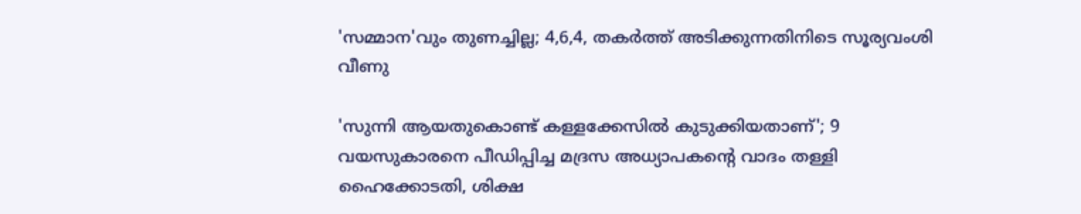'സമ്മാന'വും തുണച്ചില്ല; 4,6,4, തകര്‍ത്ത് അടിക്കുന്നതിനിടെ സൂര്യവംശി വീണു

'സുന്നി ആയതുകൊണ്ട് കള്ളക്കേസില്‍ കുടുക്കിയതാണ്'; 9 വയസുകാരനെ പീഡിപ്പിച്ച മദ്രസ അധ്യാപകന്റെ വാദം തള്ളി ഹൈക്കോടതി, ശിക്ഷ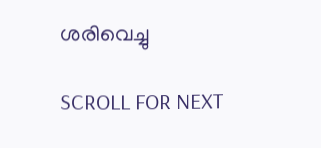ശരിവെച്ചു

SCROLL FOR NEXT